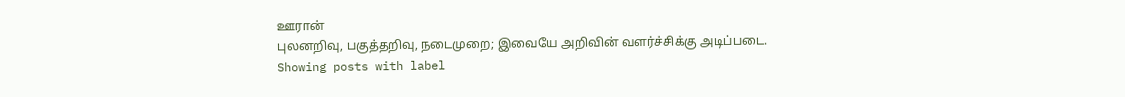ஊரான்
புலனறிவு, பகுத்தறிவு, நடைமுறை; இவையே அறிவின் வளர்ச்சிக்கு அடிப்படை.
Showing posts with label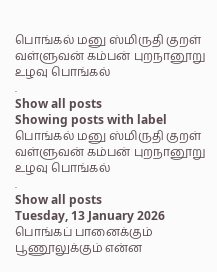பொங்கல் மனு ஸ்மிருதி குறள் வள்ளுவன் கம்பன் புறநானூறு உழவு பொங்கல்
.
Show all posts
Showing posts with label
பொங்கல் மனு ஸ்மிருதி குறள் வள்ளுவன் கம்பன் புறநானூறு உழவு பொங்கல்
.
Show all posts
Tuesday, 13 January 2026
பொங்கப் பானைக்கும் பூணூலுக்கும் என்ன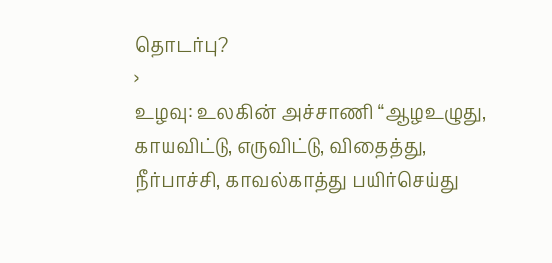தொடர்பு?
›
உழவு: உலகின் அச்சாணி “ஆழஉழுது, காயவிட்டு, எருவிட்டு, விதைத்து, நீர்பாச்சி, காவல்காத்து பயிர்செய்து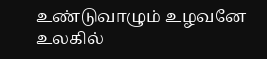உண்டுவாழும் உழவனே உலகில்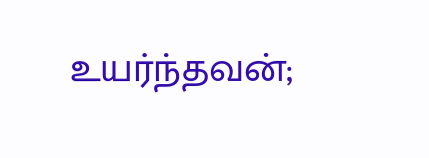உயர்ந்தவன்;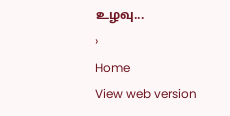உழவு...
›
Home
View web version